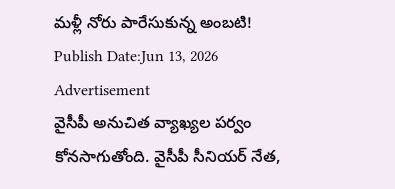మళ్లీ నోరు పారేసుకున్న అంబటి!
Publish Date:Jun 13, 2026
Advertisement
వైసీపీ అనుచిత వ్యాఖ్యల పర్వం కోనసాగుతోంది. వైసీపీ సీనియర్ నేత,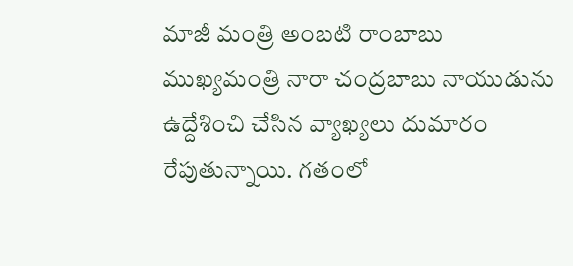మాజీ మంత్రి అంబటి రాంబాబు ముఖ్యమంత్రి నారా చంద్రబాబు నాయుడును ఉద్దేశించి చేసిన వ్యాఖ్యలు దుమారం రేపుతున్నాయి. గతంలో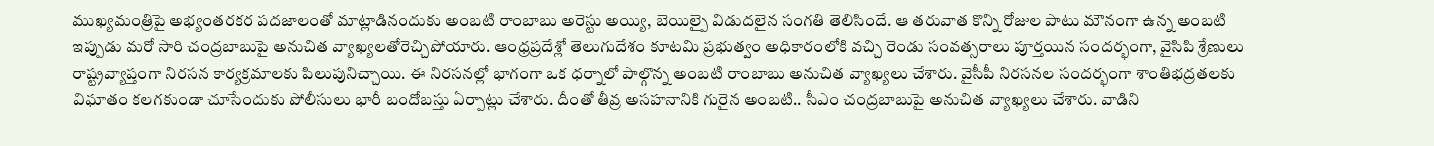ముఖ్యమంత్రిపై అభ్యంతరకర పదజాలంతో మాట్లాడినందుకు అంబటి రాంబాబు అరెస్టు అయ్యి, బెయిల్పై విడుదలైన సంగతి తెలిసిందే. ఆ తరువాత కొన్ని రోజుల పాటు మౌనంగా ఉన్న అంబటి ఇప్పుడు మరో సారి చంద్రబాబుపై అనుచిత వ్యాఖ్యలతోరెచ్చిపోయారు. ఆంధ్రప్రదేశ్లో తెలుగుదేశం కూటమి ప్రభుత్వం అధికారంలోకి వచ్చి రెండు సంవత్సరాలు పూర్తయిన సందర్భంగా, వైసిపి శ్రేణులు రాష్ట్రవ్యాప్తంగా నిరసన కార్యక్రమాలకు పిలుపునిచ్చాయి. ఈ నిరసనల్లో భాగంగా ఒక ధర్నాలో పాల్గొన్న అంబటి రాంబాబు అనుచిత వ్యాఖ్యలు చేశారు. వైసీపీ నిరసనల సందర్భంగా శాంతిభద్రతలకు విఘాతం కలగకుండా చూసేందుకు పోలీసులు భారీ బందోబస్తు ఏర్పాట్లు చేశారు. దీంతో తీవ్ర అసహనానికి గురైన అంబటి.. సీఎం చంద్రబాబుపై అనుచిత వ్యాఖ్యలు చేశారు. వాడిని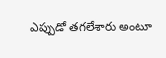ఎప్పుడో తగలేశారు అంటూ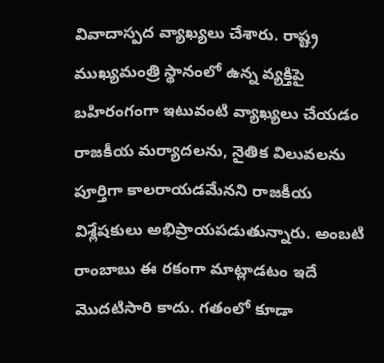వివాదాస్పద వ్యాఖ్యలు చేశారు. రాష్ట్ర ముఖ్యమంత్రి స్థానంలో ఉన్న వ్యక్తిపై బహిరంగంగా ఇటువంటి వ్యాఖ్యలు చేయడం రాజకీయ మర్యాదలను, నైతిక విలువలను పూర్తిగా కాలరాయడమేనని రాజకీయ విశ్లేషకులు అభిప్రాయపడుతున్నారు. అంబటి రాంబాబు ఈ రకంగా మాట్లాడటం ఇదే మొదటిసారి కాదు. గతంలో కూడా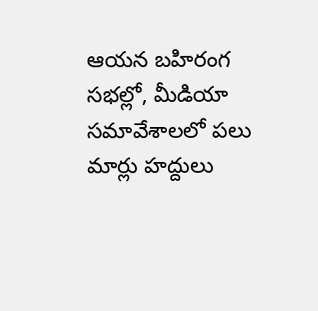ఆయన బహిరంగ సభల్లో, మీడియా సమావేశాలలో పలు మార్లు హద్దులు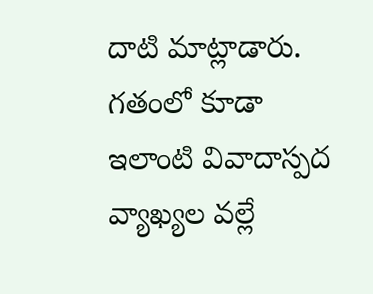దాటి మాట్లాడారు. గతంలో కూడా ఇలాంటి వివాదాస్పద వ్యాఖ్యల వల్లే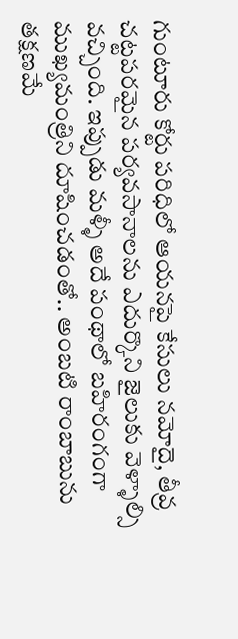గుంటూరు కోర్టు పరిధిలో ఆయనపై కేసులు నమోదై, తీవ్ర చట్టపరమైన పర్యవసానాలను ఎదుర్కొని జైలుకు వెళ్ళాల్సి వచ్చింది. ఇప్పుడు మళ్ళీ అదే పంథాలో బహిరంగంగా ముఖ్యమంత్రిని దూషించడంతో.. అంబటి రాంబాబును తక్షణమే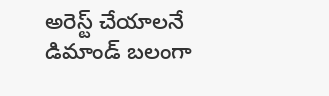అరెస్ట్ చేయాలనే డిమాండ్ బలంగా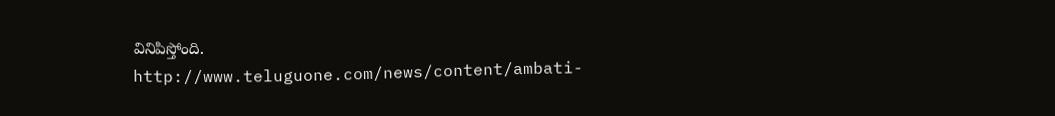వినిపిస్తోంది.
http://www.teluguone.com/news/content/ambati-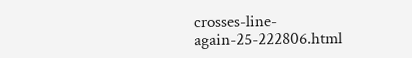crosses-line-again-25-222806.html